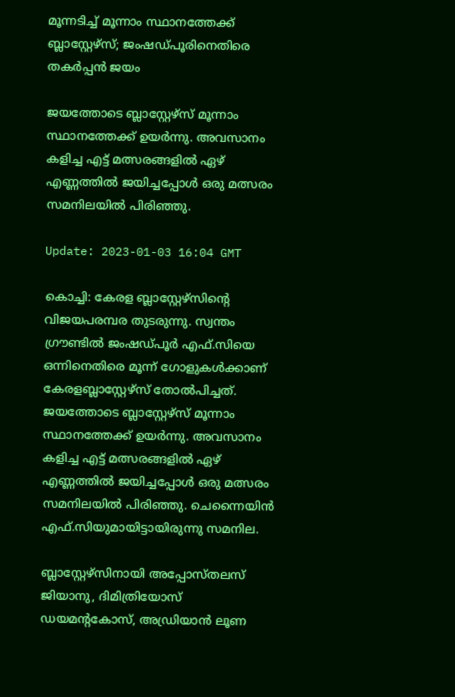മൂന്നടിച്ച് മൂന്നാം സ്ഥാനത്തേക്ക് ബ്ലാസ്റ്റേഴ്‌സ്; ജംഷഡ്പൂരിനെതിരെ തകർപ്പൻ ജയം

ജയത്തോടെ ബ്ലാസ്റ്റേഴ്‌സ് മൂന്നാം സ്ഥാനത്തേക്ക് ഉയർന്നു. അവസാനം കളിച്ച എട്ട് മത്സരങ്ങളിൽ ഏഴ് എണ്ണത്തില്‍ ജയിച്ചപ്പോൾ ഒരു മത്സരം സമനിലയിൽ പിരിഞ്ഞു.

Update: 2023-01-03 16:04 GMT

കൊച്ചി: കേരള ബ്ലാസ്റ്റേഴ്‌സിന്റെ വിജയപരമ്പര തുടരുന്നു. സ്വന്തം ഗ്രൗണ്ടിൽ ജംഷഡ്പൂർ എഫ്.സിയെ ഒന്നിനെതിരെ മൂന്ന് ഗോളുകൾക്കാണ് കേരളബ്ലാസ്റ്റേഴ്‌സ് തോൽപിച്ചത്. ജയത്തോടെ ബ്ലാസ്റ്റേഴ്‌സ് മൂന്നാം സ്ഥാനത്തേക്ക് ഉയർന്നു. അവസാനം കളിച്ച എട്ട് മത്സരങ്ങളിൽ ഏഴ് എണ്ണത്തില്‍ ജയിച്ചപ്പോൾ ഒരു മത്സരം സമനിലയിൽ പിരിഞ്ഞു. ചെന്നൈയിന്‍ എഫ്.സിയുമായിട്ടായിരുന്നു സമനില.

ബ്ലാസ്റ്റേഴ്‌സിനായി അപ്പോസ്തലസ് ജിയാനു, ദിമിത്രിയോസ് ഡയമന്റകോസ്, അഡ്രിയാൻ ലൂണ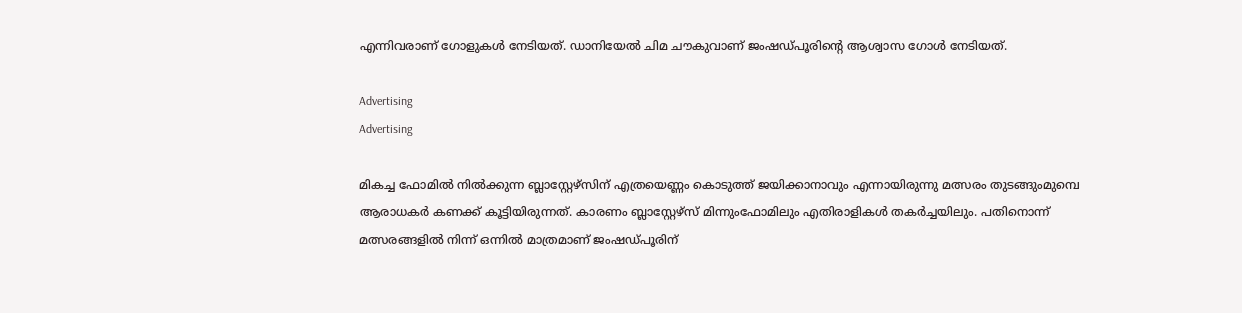എന്നിവരാണ് ഗോളുകൾ നേടിയത്. ഡാനിയേൽ ചിമ ചൗകുവാണ് ജംഷഡ്പൂരിന്റെ ആശ്വാസ ഗോൾ നേടിയത്.

Advertising
Advertising

മികച്ച ഫോമിൽ നിൽക്കുന്ന ബ്ലാസ്റ്റേഴ്‌സിന് എത്രയെണ്ണം കൊടുത്ത് ജയിക്കാനാവും എന്നായിരുന്നു മത്സരം തുടങ്ങുംമുമ്പെ ആരാധകർ കണക്ക് കൂട്ടിയിരുന്നത്. കാരണം ബ്ലാസ്റ്റേഴ്‌സ് മിന്നുംഫോമിലും എതിരാളികൾ തകർച്ചയിലും. പതിനൊന്ന് മത്സരങ്ങളിൽ നിന്ന് ഒന്നിൽ മാത്രമാണ് ജംഷഡ്പൂരിന്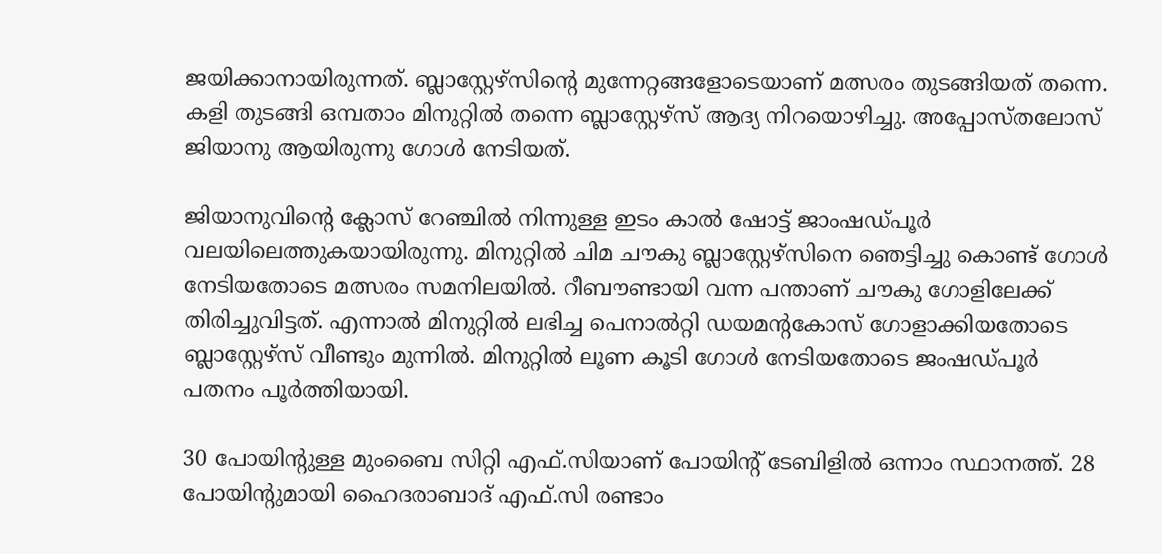ജയിക്കാനായിരുന്നത്. ബ്ലാസ്റ്റേഴ്‌സിന്റെ മുന്നേറ്റങ്ങളോടെയാണ് മത്സരം തുടങ്ങിയത് തന്നെ. കളി തുടങ്ങി ഒമ്പതാം മിനുറ്റിൽ തന്നെ ബ്ലാസ്റ്റേഴ്‌സ് ആദ്യ നിറയൊഴിച്ചു. അപ്പോസ്തലോസ് ജിയാനു ആയിരുന്നു ഗോൾ നേടിയത്.

ജിയാനുവിന്റെ ക്ലോസ് റേഞ്ചിൽ നിന്നുള്ള ഇടം കാൽ ഷോട്ട് ജാംഷഡ്പൂർ വലയിലെത്തുകയായിരുന്നു. മിനുറ്റിൽ ചിമ ചൗകു ബ്ലാസ്റ്റേഴ്‌സിനെ ഞെട്ടിച്ചു കൊണ്ട് ഗോൾ നേടിയതോടെ മത്സരം സമനിലയിൽ. റീബൗണ്ടായി വന്ന പന്താണ് ചൗകു ഗോളിലേക്ക് തിരിച്ചുവിട്ടത്. എന്നാൽ മിനുറ്റിൽ ലഭിച്ച പെനാൽറ്റി ഡയമന്റകോസ് ഗോളാക്കിയതോടെ ബ്ലാസ്റ്റേഴ്‌സ് വീണ്ടും മുന്നിൽ. മിനുറ്റിൽ ലൂണ കൂടി ഗോൾ നേടിയതോടെ ജംഷഡ്പൂർ പതനം പൂർത്തിയായി.

30 പോയിന്റുള്ള മുംബൈ സിറ്റി എഫ്.സിയാണ് പോയിന്റ് ടേബിളിൽ ഒന്നാം സ്ഥാനത്ത്. 28 പോയിന്റുമായി ഹൈദരാബാദ് എഫ്.സി രണ്ടാം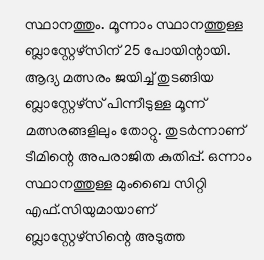സ്ഥാനത്തും. മൂന്നാം സ്ഥാനത്തുള്ള ബ്ലാസ്റ്റേഴ്‌സിന് 25 പോയിന്റായി. ആദ്യ മത്സരം ജയിച്ച് തുടങ്ങിയ ബ്ലാസ്റ്റേഴ്‌സ് പിന്നീടുള്ള മൂന്ന് മത്സരങ്ങളിലും തോറ്റു. തുടർന്നാണ് ടീമിന്റെ അപരാജിത കുതിപ്പ്. ഒന്നാം സ്ഥാനത്തുള്ള മുംബൈ സിറ്റി എഫ്.സിയുമായാണ് ബ്ലാസ്റ്റേഴ്സിന്റെ അടുത്ത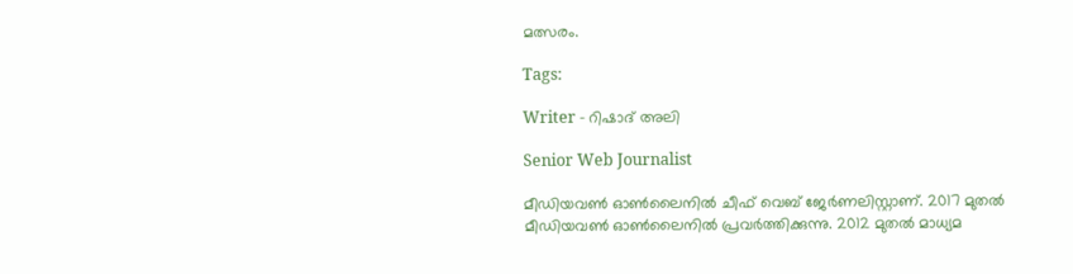മത്സരം.

Tags:

Writer - റിഷാദ് അലി

Senior Web Journalist

മീഡിയവൺ ഓൺലൈനിൽ ചീഫ് വെബ് ജേർണലിസ്റ്റാണ്. 2017 മുതൽ മീഡിയവൺ ഓൺലൈനിൽ പ്രവർത്തിക്കുന്നു. 2012 മുതൽ മാധ്യമ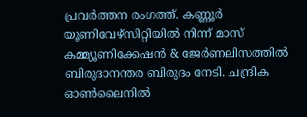പ്രവർത്തന രംഗത്ത്. കണ്ണൂര്‍ യൂണിവേഴ്‌സിറ്റിയിൽ നിന്ന് മാസ് കമ്മ്യൂണിക്കേഷന്‍ & ജേര്‍ണലിസത്തില്‍ ബിരുദാനന്തര ബിരുദം നേടി. ചന്ദ്രിക ഓണ്‍ലൈനില്‍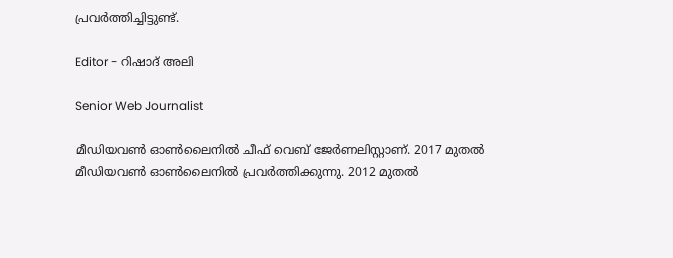പ്രവര്‍ത്തിച്ചിട്ടുണ്ട്.

Editor - റിഷാദ് അലി

Senior Web Journalist

മീഡിയവൺ ഓൺലൈനിൽ ചീഫ് വെബ് ജേർണലിസ്റ്റാണ്. 2017 മുതൽ മീഡിയവൺ ഓൺലൈനിൽ പ്രവർത്തിക്കുന്നു. 2012 മുതൽ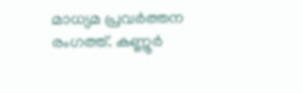മാധ്യമ പ്രവർത്തന രംഗത്ത്. കണ്ണൂര്‍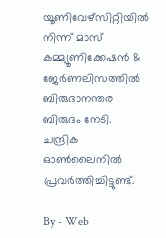യൂണിവേഴ്‌സിറ്റിയിൽ നിന്ന് മാസ് കമ്മ്യൂണിക്കേഷന്‍ & ജേര്‍ണലിസത്തില്‍ ബിരുദാനന്തര ബിരുദം നേടി. ചന്ദ്രിക ഓണ്‍ലൈനില്‍ പ്രവര്‍ത്തിച്ചിട്ടുണ്ട്.

By - Web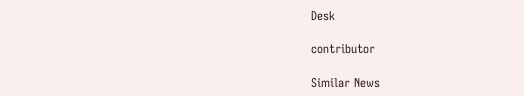Desk

contributor

Similar News